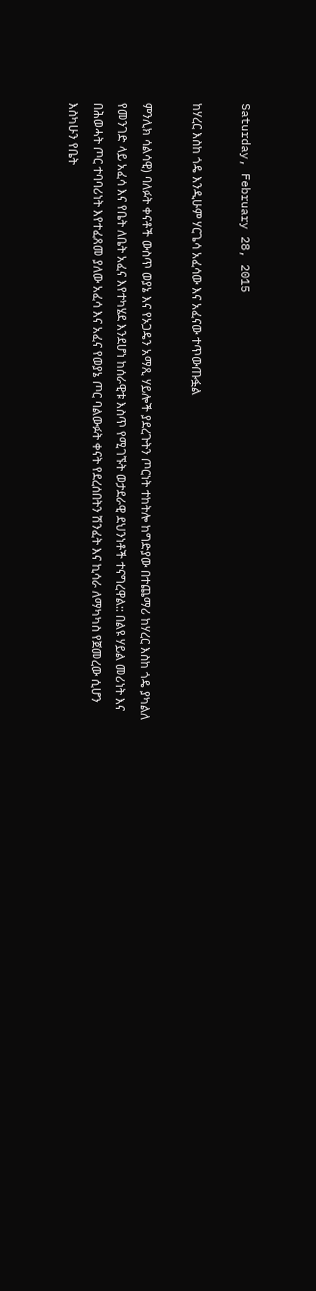Saturday, February 28, 2015

ከሃረር እስከ ጎዴ እንዲሁም ሃርጌሳ አፈሳው እና አፈናው ተጥውጡፏል

ምንሊክ ሳልሳዊ) ባለፉት ቀናቶች ውስጥ ወያኔ እና የኦጋዴን አማጺ ሃይሎች ያደረጉትን ጦርነት ተከትሎ ከግድያው በተጨማሪ ከሃረር እስከ ጎዴ ያካልለ የመንገድ ላይ አፈሳ እና የቤት ለቤት አፈና እየተካሄደ እንደሆነ ከሰራዊቱ እስጥ የሚገኙት ወታደራዊ ደህንነቶች ተናግረዋል:: በልዩ ሃይል መሪነት እና በሕወሓት ጦር ተባባሪነት እየተፈጸመ ያለው አፈሳ እና አፈና የወያኔ ጦር ባልውፉት ቀናት የደረሰበትን ሽንፈት እና ኪሳራ ለማካካስ የጀመረው ሲሆን እስካሁን የቤት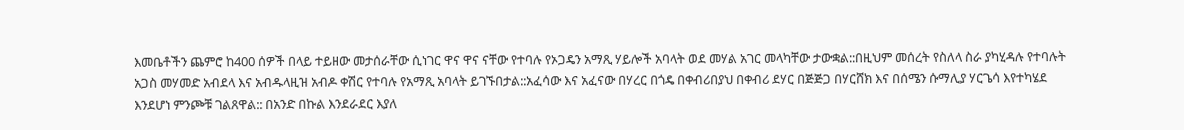እመቤቶችን ጨምሮ ከ400 ሰዎች በላይ ተይዘው መታሰራቸው ሲነገር ዋና ዋና ናቸው የተባሉ የኦጋዴን አማጺ ሃይሎች አባላት ወደ መሃል አገር መላካቸው ታውቋል::በዚህም መሰረት የስለላ ስራ ያካሂዳሉ የተባሉት አጋስ መሃመድ አብደላ እና አብዱላዚዝ አብዶ ቀሽር የተባሉ የአማጺ አባላት ይገኙበታል::አፈሳው እና አፈናው በሃረር በጎዴ በቀብሪበያህ በቀብሪ ደሃር በጅጅጋ በሃርሸክ እና በሰሜን ሱማሊያ ሃርጌሳ እየተካሄደ እንደሆነ ምንጮቹ ገልጸዋል:: በአንድ በኩል እንደራደር እያለ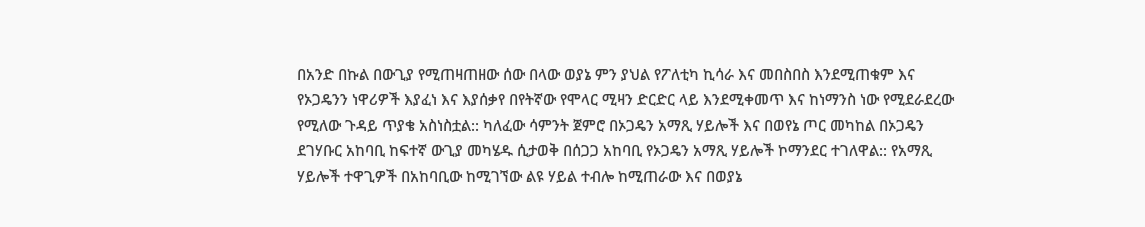በአንድ በኩል በውጊያ የሚጠዛጠዘው ሰው በላው ወያኔ ምን ያህል የፖለቲካ ኪሳራ እና መበስበስ እንደሚጠቁም እና የኦጋዴንን ነዋሪዎች እያፈነ እና እያሰቃየ በየትኛው የሞላር ሚዛን ድርድር ላይ እንደሚቀመጥ እና ከነማንስ ነው የሚደራደረው የሚለው ጉዳይ ጥያቄ አስነስቷል:: ካለፈው ሳምንት ጀምሮ በኦጋዴን አማጺ ሃይሎች እና በወየኔ ጦር መካከል በኦጋዴን ደገሃቡር አከባቢ ከፍተኛ ውጊያ መካሄዱ ሲታወቅ በሰጋጋ አከባቢ የኦጋዴን አማጺ ሃይሎች ኮማንደር ተገለዋል:: የአማጺ ሃይሎች ተዋጊዎች በአከባቢው ከሚገኘው ልዩ ሃይል ተብሎ ከሚጠራው እና በወያኔ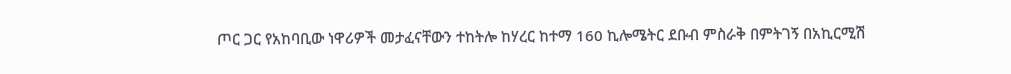ጦር ጋር የአከባቢው ነዋሪዎች መታፈናቸውን ተከትሎ ከሃረር ከተማ 160 ኪሎሜትር ደቡብ ምስራቅ በምትገኝ በአኪርሚሽ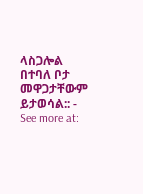ላስጋሎል በተባለ ቦታ መዋጋታቸውም ይታወሳል:: - See more at: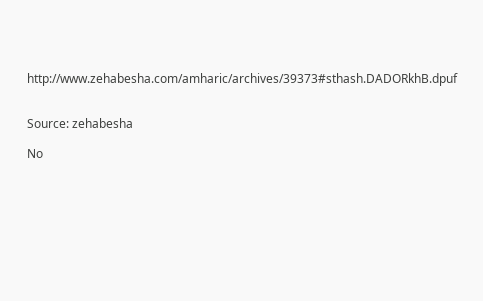http://www.zehabesha.com/amharic/archives/39373#sthash.DADORkhB.dpuf


Source: zehabesha

No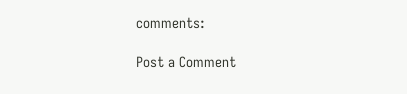comments:

Post a Comment